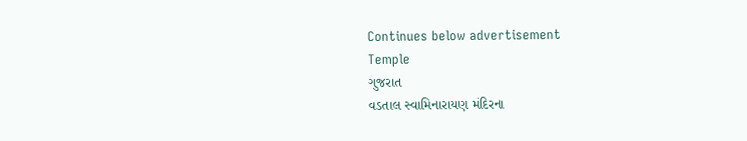Continues below advertisement
Temple
ગુજરાત
વડતાલ સ્વામિનારાયણ મંદિરના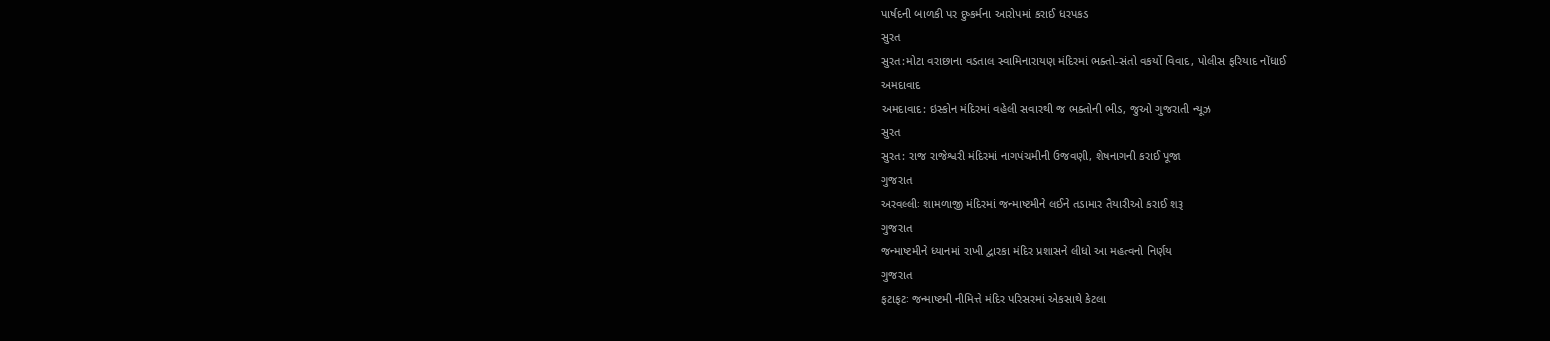પાર્ષદની બાળકી પર દુષ્કર્મના આરોપમાં કરાઈ ધરપકડ
સુરત
સુરત:મોટા વરાછાના વડતાલ સ્વામિનારાયણ મંદિરમાં ભક્તો-સંતો વકર્યો વિવાદ, પોલીસ ફરિયાદ નોંધાઈ
અમદાવાદ
અમદાવાદ: ઇસ્કોન મંદિરમાં વહેલી સવારથી જ ભક્તોની ભીડ, જુઓ ગુજરાતી ન્યૂઝ
સુરત
સુરત: રાજ રાજેશ્વરી મંદિરમાં નાગપંચમીની ઉજવણી, શેષનાગની કરાઈ પૂજા
ગુજરાત
અરવલ્લીઃ શામળાજી મંદિરમાં જન્માષ્ટમીને લઈને તડામાર તૈયારીઓ કરાઈ શરૂ
ગુજરાત
જન્માષ્ટમીને ધ્યાનમાં રાખી દ્વારકા મંદિર પ્રશાસને લીધો આ મહત્વનો નિર્ણય
ગુજરાત
ફટાફટઃ જન્માષ્ટમી નીમિત્તે મંદિર પરિસરમાં એકસાથે કેટલા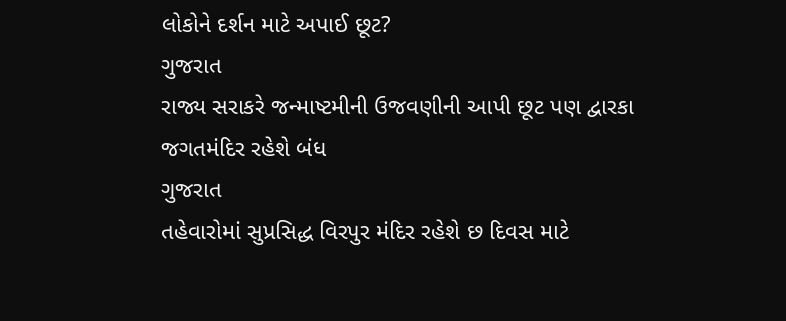લોકોને દર્શન માટે અપાઈ છૂટ?
ગુજરાત
રાજ્ય સરાકરે જન્માષ્ટમીની ઉજવણીની આપી છૂટ પણ દ્વારકા જગતમંદિર રહેશે બંધ
ગુજરાત
તહેવારોમાં સુપ્રસિદ્ધ વિરપુર મંદિર રહેશે છ દિવસ માટે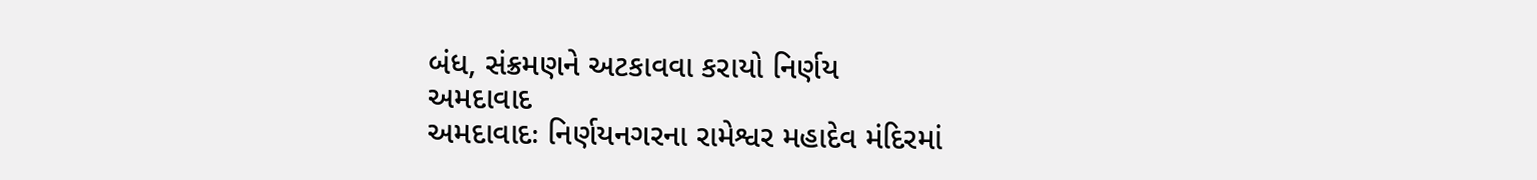બંધ, સંક્રમણને અટકાવવા કરાયો નિર્ણય
અમદાવાદ
અમદાવાદઃ નિર્ણયનગરના રામેશ્વર મહાદેવ મંદિરમાં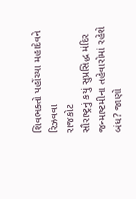શિવભક્તો પહોંચ્યા મહાદેવને રિઝવવા
રાજકોટ
સૌરાષ્ટ્રનું કયું સુપ્રસિદ્ધ મંદિર જન્માષ્ટમીના તહેવારોમાં રહેશે બંધ? જાણો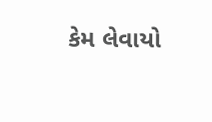કેમ લેવાયો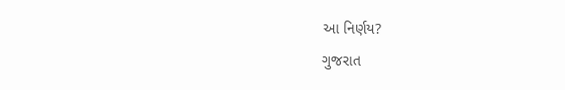આ નિર્ણય?
ગુજરાત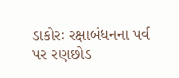ડાકોરઃ રક્ષાબંધનના પર્વ પર રણછોડ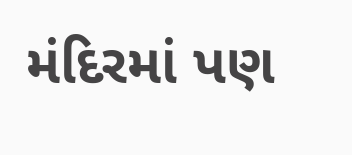મંદિરમાં પણ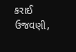કરાઈ ઉજવણી,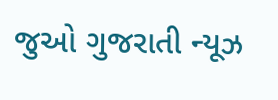જુઓ ગુજરાતી ન્યૂઝ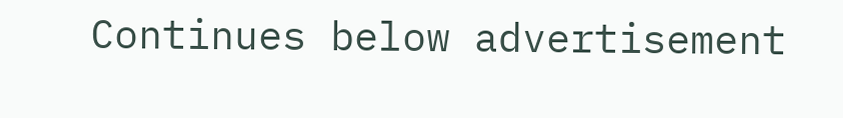Continues below advertisement